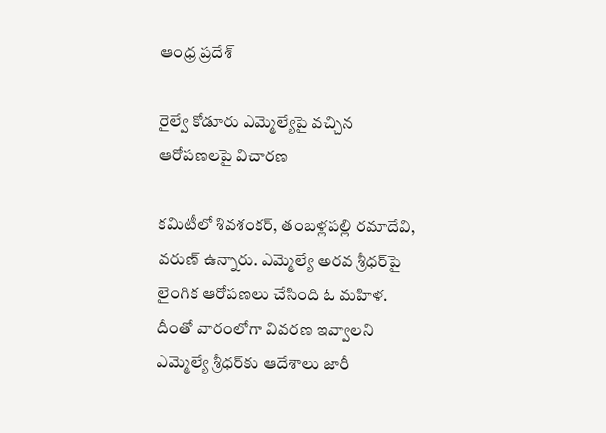ఆంధ్ర ప్రదేశ్

రైల్వే కోడూరు ఎమ్మెల్యేపై వచ్చిన ఆరోపణలపై విచారణ

కమిటీలో శివశంకర్, తంబళ్లపల్లి రమాదేవి, వరుణ్ ఉన్నారు. ఎమ్మెల్యే అరవ శ్రీధర్‌పై లైంగిక ఆరోపణలు చేసింది ఓ మహిళ. దీంతో వారంలోగా వివరణ ఇవ్వాలని ఎమ్మెల్యే శ్రీధర్‌కు ఆదేశాలు జారీ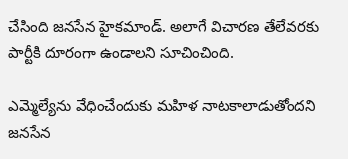చేసింది జనసేన హైకమాండ్. అలాగే విచారణ తేలేవరకు పార్టీకి దూరంగా ఉండాలని సూచించింది.

ఎమ్మెల్యేను వేధించేందుకు మహిళ నాటకాలాడుతోందని జనసేన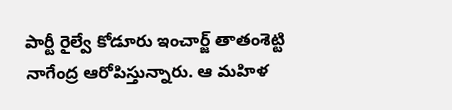పార్టీ రైల్వే కోడూరు ఇంచార్జ్ తాతంశెట్టి నాగేంద్ర ఆరోపిస్తున్నారు. ఆ మహిళ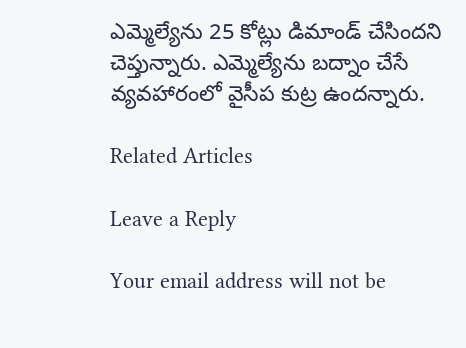ఎమ్మెల్యేను 25 కోట్లు డిమాండ్ చేసిందని చెప్తున్నారు. ఎమ్మెల్యేను బద్నాం చేసే వ్యవహారంలో వైసీప కుట్ర ఉందన్నారు.

Related Articles

Leave a Reply

Your email address will not be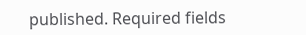published. Required fields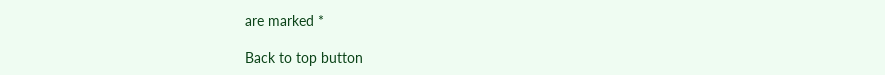are marked *

Back to top button